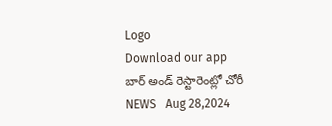Logo
Download our app
బార్ అండ్ రెస్టారెంట్లో చోరీ
NEWS   Aug 28,2024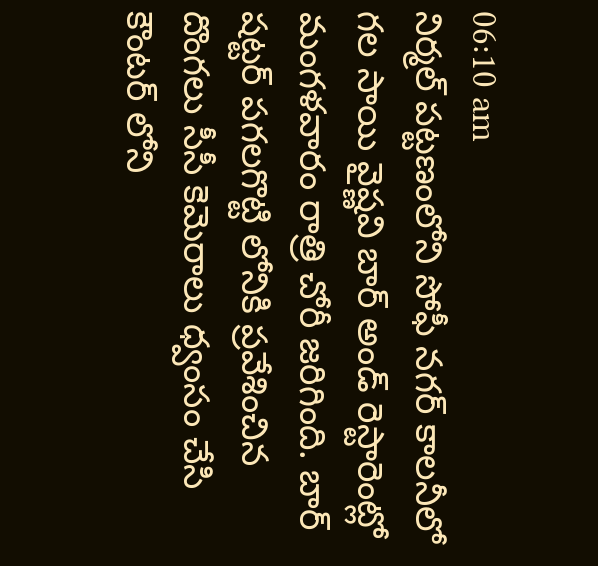06:10 am
నిర్మల్ పట్టణంలోని సోఫీ నగర్ కాలనీలో గల సాయి వైష్ణవి బార్ అండ్ రెస్టారెంట్లో మంగళవారం రాత్రి చోరీ జరిగింది. బార్ షట్టర్ పగలగొట్టి లోనికి ప్రవేశించిన దొంగలు సీసీ కెమెరాలు ధ్వంసం చేసి కౌంటర్ లోని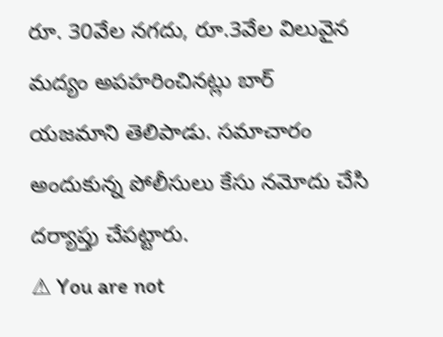రూ. 30వేల నగదు, రూ.3వేల విలువైన మద్యం అపహరించినట్లు బార్ యజమాని తెలిపాడు. సమాచారం అందుకున్న పోలీసులు కేసు నమోదు చేసి దర్యాప్తు చేపట్టారు.
⚠ You are not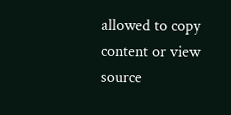allowed to copy content or view source